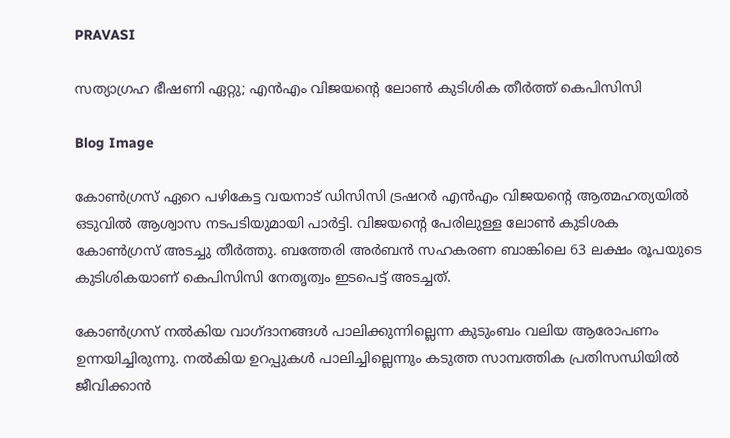PRAVASI

സത്യാഗ്രഹ ഭീഷണി ഏറ്റു; എന്‍എം വിജയന്റെ ലോണ്‍ കുടിശിക തീര്‍ത്ത് കെപിസിസി

Blog Image

കോണ്‍ഗ്രസ് ഏറെ പഴികേട്ട വയനാട് ഡിസിസി ട്രഷറര്‍ എന്‍എം വിജയന്റെ ആത്മഹത്യയില്‍ ഒടുവില്‍ ആശ്വാസ നടപടിയുമായി പാര്‍ട്ടി. വിജയന്റെ പേരിലുള്ള ലോണ്‍ കുടിശക കോണ്‍ഗ്രസ് അടച്ചു തീര്‍ത്തു. ബത്തേരി അര്‍ബന്‍ സഹകരണ ബാങ്കിലെ 63 ലക്ഷം രൂപയുടെ കുടിശികയാണ് കെപിസിസി നേതൃത്വം ഇടപെട്ട് അടച്ചത്.

കോണ്‍ഗ്രസ് നല്‍കിയ വാഗ്ദാനങ്ങള്‍ പാലിക്കുന്നില്ലെന്ന കുടുംബം വലിയ ആരോപണം ഉന്നയിച്ചിരുന്നു. നല്‍കിയ ഉറപ്പുകള്‍ പാലിച്ചില്ലെന്നും കടുത്ത സാമ്പത്തിക പ്രതിസന്ധിയില്‍ ജീവിക്കാന്‍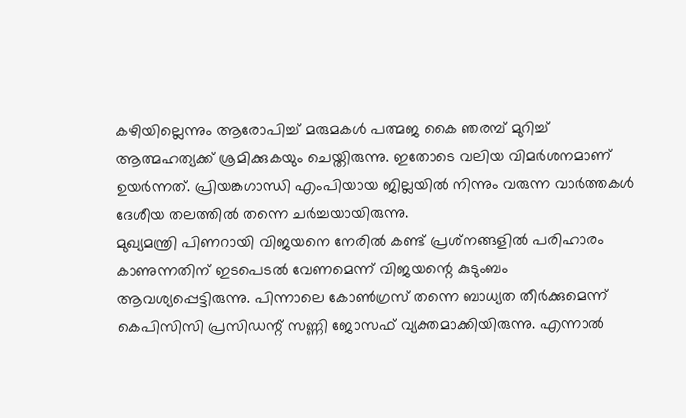കഴിയില്ലെന്നും ആരോപിച്ച് മരുമകള്‍ പത്മജ കൈ ഞരമ്പ് മുറിച്ച് ആത്മഹത്യക്ക് ശ്രമിക്കുകയും ചെയ്തിരുന്നു. ഇതോടെ വലിയ വിമര്‍ശനമാണ് ഉയര്‍ന്നത്. പ്രിയങ്കഗാന്ധി എംപിയായ ജില്ലയില്‍ നിന്നും വരുന്ന വാര്‍ത്തകള്‍ ദേശീയ തലത്തില്‍ തന്നെ ചര്‍ച്ചയായിരുന്നു.
മുഖ്യമന്ത്രി പിണറായി വിജയനെ നേരില്‍ കണ്ട് പ്രശ്‌നങ്ങളില്‍ പരിഹാരം കാണുന്നതിന് ഇടപെടല്‍ വേണമെന്ന് വിജയന്റെ കുടുംബം ആവശ്യപ്പെട്ടിരുന്നു. പിന്നാലെ കോണ്‍ഗ്രസ് തന്നെ ബാധ്യത തീര്‍ക്കുമെന്ന് കെപിസിസി പ്രസിഡന്റ് സണ്ണി ജോസഫ് വ്യക്തമാക്കിയിരുന്നു. എന്നാല്‍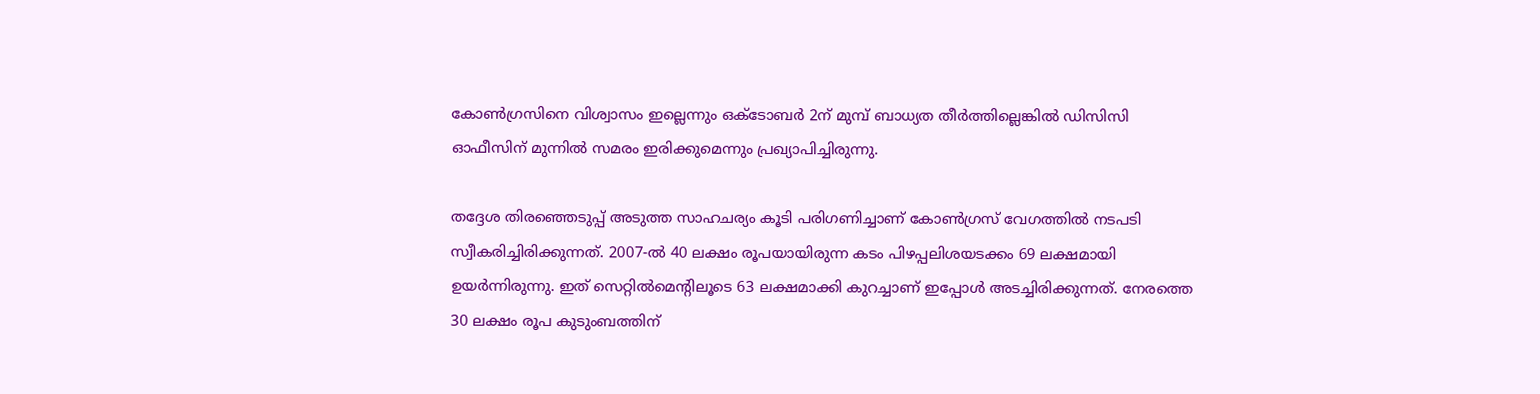കോണ്‍ഗ്രസിനെ വിശ്വാസം ഇല്ലെന്നും ഒക്ടോബര്‍ 2ന് മുമ്പ് ബാധ്യത തീര്‍ത്തില്ലെങ്കില്‍ ഡിസിസി ഓഫീസിന് മുന്നില്‍ സമരം ഇരിക്കുമെന്നും പ്രഖ്യാപിച്ചിരുന്നു.

തദ്ദേശ തിരഞ്ഞെടുപ്പ് അടുത്ത സാഹചര്യം കൂടി പരിഗണിച്ചാണ് കോണ്‍ഗ്രസ് വേഗത്തില്‍ നടപടി സ്വീകരിച്ചിരിക്കുന്നത്. 2007-ല്‍ 40 ലക്ഷം രൂപയായിരുന്ന കടം പിഴപ്പലിശയടക്കം 69 ലക്ഷമായി ഉയര്‍ന്നിരുന്നു. ഇത് സെറ്റില്‍മെന്റിലൂടെ 63 ലക്ഷമാക്കി കുറച്ചാണ് ഇപ്പോള്‍ അടച്ചിരിക്കുന്നത്. നേരത്തെ 30 ലക്ഷം രൂപ കുടുംബത്തിന്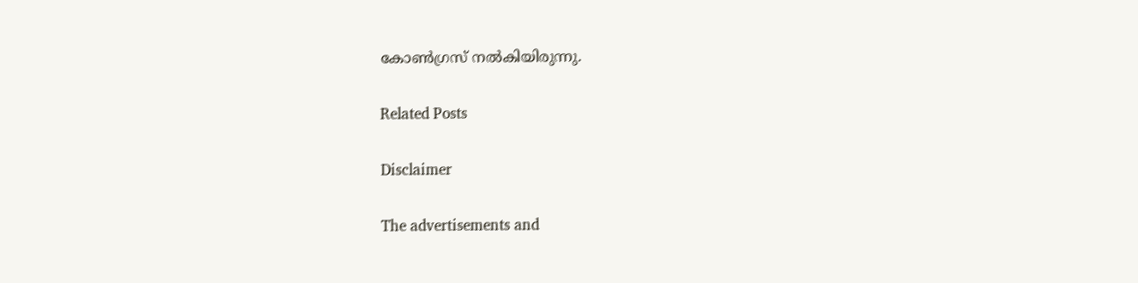കോണ്‍ഗ്രസ് നല്‍കിയിരുന്നു.

Related Posts

Disclaimer

The advertisements and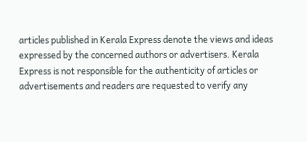articles published in Kerala Express denote the views and ideas expressed by the concerned authors or advertisers. Kerala Express is not responsible for the authenticity of articles or advertisements and readers are requested to verify any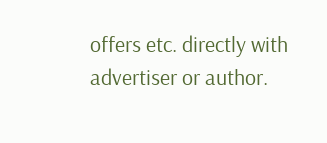offers etc. directly with advertiser or author.